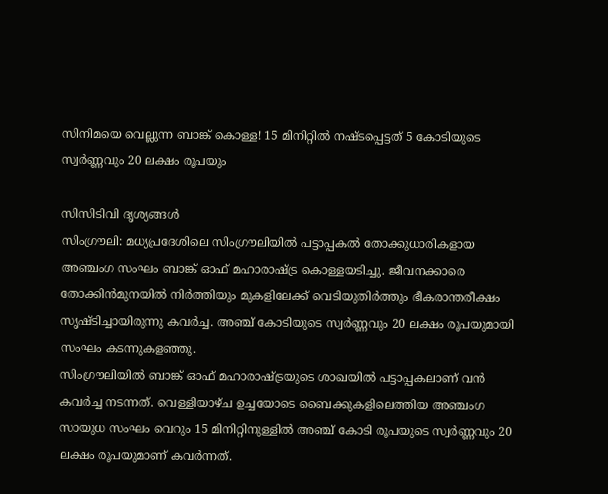സിനിമയെ വെല്ലുന്ന ബാങ്ക് കൊള്ള! 15 മിനിറ്റിൽ നഷ്ടപ്പെട്ടത് 5 കോടിയുടെ സ്വർണ്ണവും 20 ലക്ഷം രൂപയും

സിസിടിവി ദൃശ്യങ്ങൾ
സിംഗ്രൗലി: മധ്യപ്രദേശിലെ സിംഗ്രൗലിയിൽ പട്ടാപ്പകൽ തോക്കുധാരികളായ അഞ്ചംഗ സംഘം ബാങ്ക് ഓഫ് മഹാരാഷ്ട്ര കൊള്ളയടിച്ചു. ജീവനക്കാരെ തോക്കിൻമുനയിൽ നിർത്തിയും മുകളിലേക്ക് വെടിയുതിർത്തും ഭീകരാന്തരീക്ഷം സൃഷ്ടിച്ചായിരുന്നു കവർച്ച. അഞ്ച് കോടിയുടെ സ്വർണ്ണവും 20 ലക്ഷം രൂപയുമായി സംഘം കടന്നുകളഞ്ഞു.
സിംഗ്രൗലിയിൽ ബാങ്ക് ഓഫ് മഹാരാഷ്ട്രയുടെ ശാഖയിൽ പട്ടാപ്പകലാണ് വൻ കവർച്ച നടന്നത്. വെള്ളിയാഴ്ച ഉച്ചയോടെ ബൈക്കുകളിലെത്തിയ അഞ്ചംഗ സായുധ സംഘം വെറും 15 മിനിറ്റിനുള്ളിൽ അഞ്ച് കോടി രൂപയുടെ സ്വർണ്ണവും 20 ലക്ഷം രൂപയുമാണ് കവർന്നത്.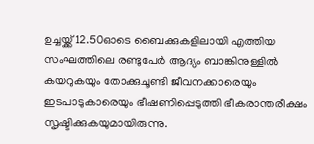ഉച്ചയ്ക്ക് 12.50ഓടെ ബൈക്കുകളിലായി എത്തിയ സംഘത്തിലെ രണ്ടുപേർ ആദ്യം ബാങ്കിനുള്ളിൽ കയറുകയും തോക്കുചൂണ്ടി ജീവനക്കാരെയും ഇടപാടുകാരെയും ഭീഷണിപ്പെടുത്തി ഭീകരാന്തരീക്ഷം സൃഷ്ടിക്കുകയുമായിരുന്നു.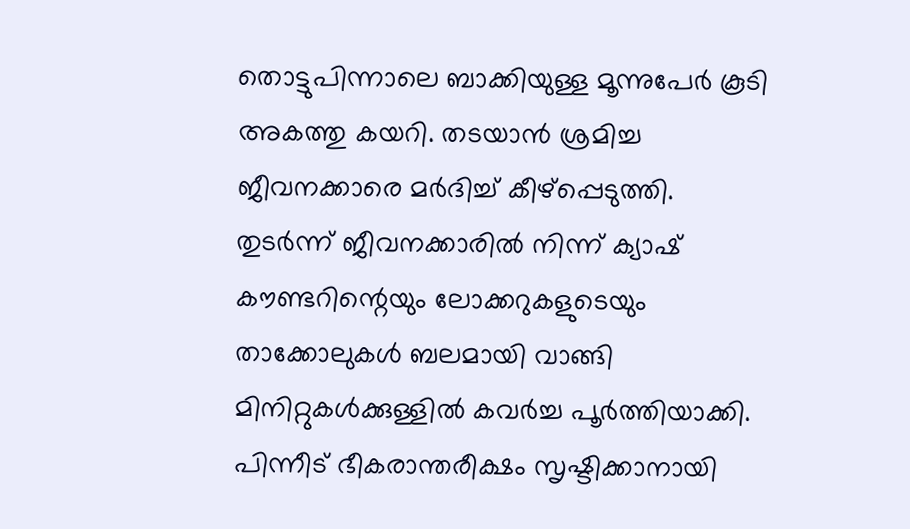തൊട്ടുപിന്നാലെ ബാക്കിയുള്ള മൂന്നുപേർ കൂടി അകത്തു കയറി. തടയാൻ ശ്രമിച്ച ജീവനക്കാരെ മർദിച്ച് കീഴ്പ്പെടുത്തി.
തുടർന്ന് ജീവനക്കാരിൽ നിന്ന് ക്യാഷ് കൗണ്ടറിന്റെയും ലോക്കറുകളുടെയും താക്കോലുകൾ ബലമായി വാങ്ങി മിനിറ്റുകൾക്കുള്ളിൽ കവർച്ച പൂർത്തിയാക്കി. പിന്നീട് ഭീകരാന്തരീക്ഷം സൃഷ്ടിക്കാനായി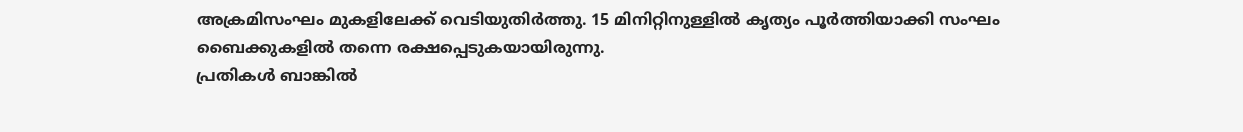അക്രമിസംഘം മുകളിലേക്ക് വെടിയുതിർത്തു. 15 മിനിറ്റിനുള്ളിൽ കൃത്യം പൂർത്തിയാക്കി സംഘം ബൈക്കുകളിൽ തന്നെ രക്ഷപ്പെടുകയായിരുന്നു.
പ്രതികൾ ബാങ്കിൽ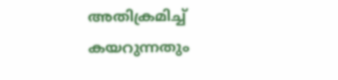അതിക്രമിച്ച് കയറുന്നതും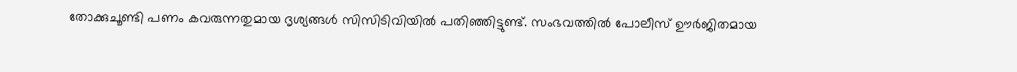തോക്കുചൂണ്ടി പണം കവരുന്നതുമായ ദൃശ്യങ്ങൾ സിസിടിവിയിൽ പതിഞ്ഞിട്ടുണ്ട്. സംഭവത്തിൽ പോലീസ് ഊർജിതമായ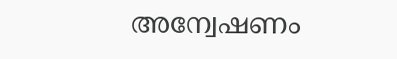അന്വേഷണം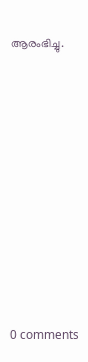ആരംഭിച്ചു.










0 comments